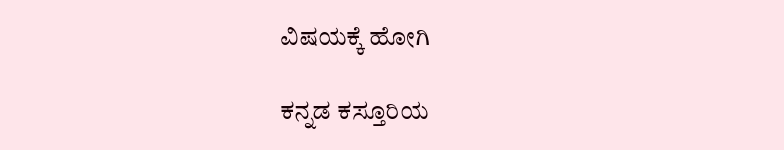ವಿಷಯಕ್ಕೆ ಹೋಗಿ

ಕನ್ನಡ ಕಸ್ತೂರಿಯ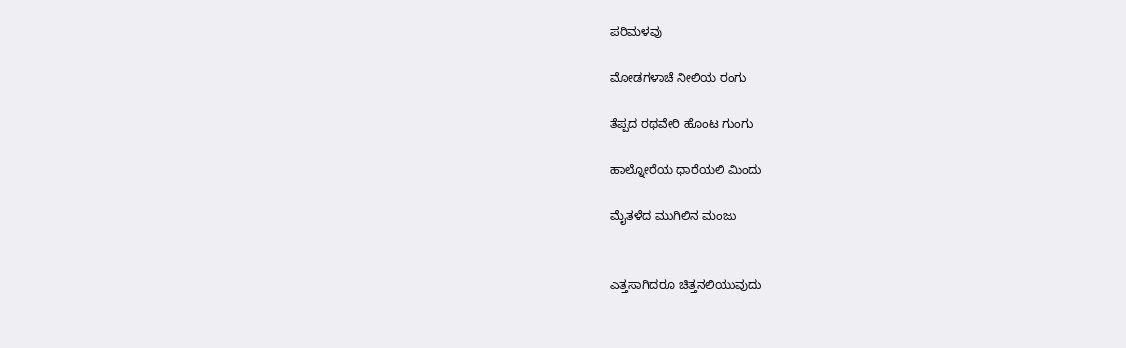ಪರಿಮಳವು

ಮೋಡಗಳಾಚೆ ನೀಲಿಯ ರಂಗು

ತೆಪ್ಪದ ರಥವೇರಿ ಹೊಂಟ ಗುಂಗು

ಹಾಲ್ನೋರೆಯ ಧಾರೆಯಲಿ ಮಿಂದು

ಮೈತಳೆದ ಮುಗಿಲಿನ ಮಂಜು


ಎತ್ತಸಾಗಿದರೂ ಚಿತ್ತನಲಿಯುವುದು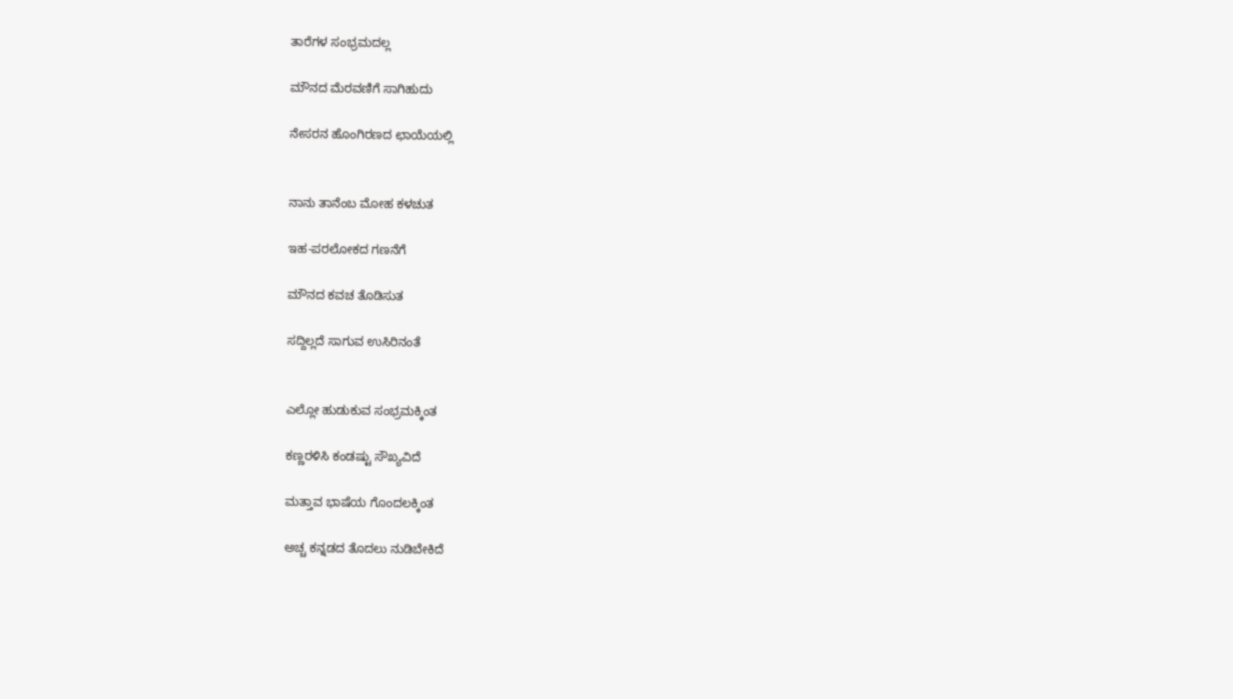ತಾರೆಗಳ ಸಂಭ್ರಮದಲ್ಲ

ಮೌನದ ಮೆರವಣಿಗೆ ಸಾಗಿಹುದು

ನೇಸರನ ಹೊಂಗಿರಣದ ಛಾಯೆಯಲ್ಲಿ


ನಾನು ತಾನೆಂಬ ಮೋಹ ಕಳಚುತ

ಇಹ-ಪರಲೋಕದ ಗಣನೆಗೆ

ಮೌನದ ಕವಚ ತೊಡಿಸುತ

ಸದ್ದಿಲ್ಲದೆ ಸಾಗುವ ಉಸಿರಿನಂತೆ


ಎಲ್ಲೋ ಹುಡುಕುವ ಸಂಭ್ರಮಕ್ಕಿಂತ

ಕಣ್ಣರಳಿಸಿ ಕಂಡಷ್ಟು ಸೌಖ್ಯವಿದೆ

ಮತ್ತಾವ ಭಾಷೆಯ ಗೊಂದಲಕ್ಕಿಂತ

ಅಚ್ಚ ಕನ್ನಡದ ತೊದಲು‌ ನುಡಿಬೇಕಿದೆ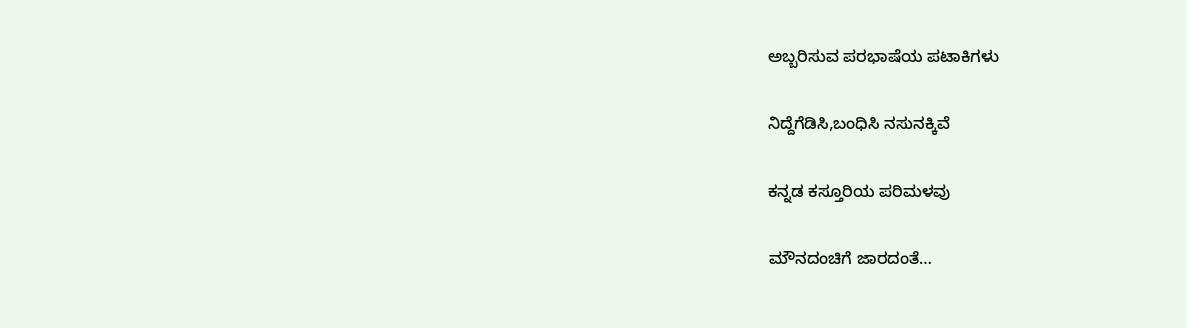ಅಬ್ಬರಿಸುವ ಪರಭಾಷೆಯ ಪಟಾಕಿಗಳು

ನಿದ್ದೆಗೆಡಿಸಿ,ಬಂಧಿಸಿ ನಸುನಕ್ಕಿವೆ

ಕನ್ನಡ ಕಸ್ತೂರಿಯ ಪರಿಮಳವು

ಮೌನದಂಚಿಗೆ ಜಾರದಂತೆ…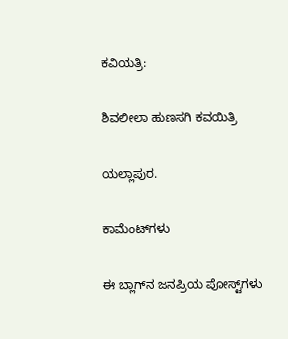ಕವಿಯತ್ರಿ:

ಶಿವಲೀಲಾ ಹುಣಸಗಿ ಕವಯಿತ್ರಿ

ಯಲ್ಲಾಪುರ.

ಕಾಮೆಂಟ್‌ಗಳು

ಈ ಬ್ಲಾಗ್‌ನ ಜನಪ್ರಿಯ ಪೋಸ್ಟ್‌ಗಳು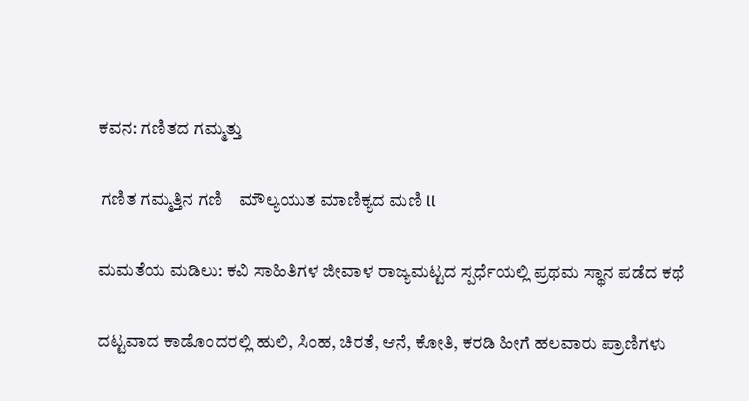ಕವನ: ಗಣಿತದ ಗಮ್ಮತ್ತು

 ಗಣಿತ ಗಮ್ಮತ್ತಿನ ಗಣಿ    ಮೌಲ್ಯಯುತ ಮಾಣಿಕ್ಯದ ಮಣಿ ll

ಮಮತೆಯ ಮಡಿಲು: ಕವಿ ಸಾಹಿತಿಗಳ ಜೀವಾಳ ರಾಜ್ಯಮಟ್ಟದ ಸ್ಪರ್ಧೆಯಲ್ಲಿ ಪ್ರಥಮ ಸ್ಥಾನ ಪಡೆದ ಕಥೆ

ದಟ್ಟವಾದ ಕಾಡೊಂದರಲ್ಲಿ ಹುಲಿ, ಸಿಂಹ, ಚಿರತೆ, ಆನೆ, ಕೋತಿ, ಕರಡಿ ಹೀಗೆ ಹಲವಾರು ಪ್ರಾಣಿಗಳು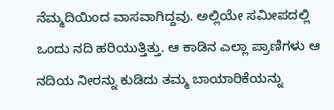ನೆಮ್ಮದಿಯಿಂದ ವಾಸವಾಗಿದ್ದವು. ಅಲ್ಲಿಯೇ ಸಮೀಪದಲ್ಲಿ ಒಂದು ನದಿ ಹರಿಯುತ್ತಿತ್ತು. ಆ ಕಾಡಿನ ಎಲ್ಲಾ ಪ್ರಾಣಿಗಳು ಆ ನದಿಯ ನೀರನ್ನು ಕುಡಿದು ತಮ್ಮ ಬಾಯಾರಿಕೆಯನ್ನು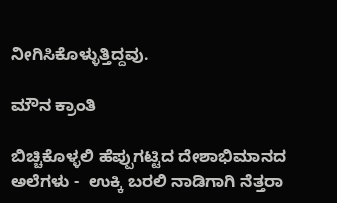ನೀಗಿಸಿಕೊಳ್ಳುತ್ತಿದ್ದವು.

ಮೌನ ಕ್ರಾಂತಿ

ಬಿಚ್ಚಿಕೊಳ್ಳಲಿ ಹೆಪ್ಪುಗಟ್ಟಿದ ದೇಶಾಭಿಮಾನದ ಅಲೆಗಳು -  ಉಕ್ಕಿ ಬರಲಿ ನಾಡಿಗಾಗಿ ನೆತ್ತರಾ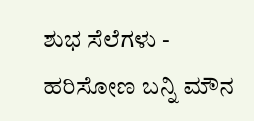ಶುಭ ಸೆಲೆಗಳು -  ಹರಿಸೋಣ ಬನ್ನಿ ಮೌನ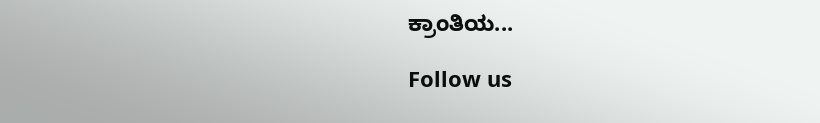ಕ್ರಾಂತಿಯ...

Follow us